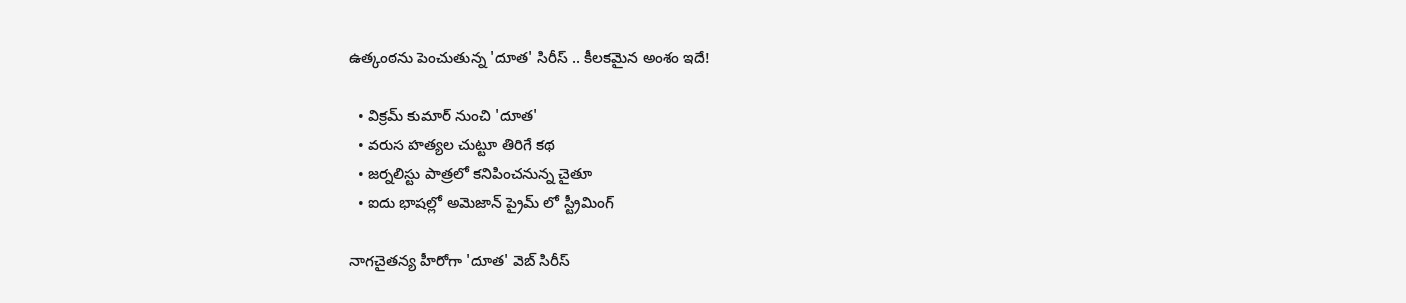ఉత్కంఠను పెంచుతున్న 'దూత' సిరీస్ .. కీలకమైన అంశం ఇదే!

  • విక్రమ్ కుమార్ నుంచి 'దూత'
  • వరుస హత్యల చుట్టూ తిరిగే కథ
  • జర్నలిస్టు పాత్రలో కనిపించనున్న చైతూ
  • ఐదు భాషల్లో అమెజాన్ ప్రైమ్ లో స్ట్రీమింగ్

నాగచైతన్య హీరోగా 'దూత' వెబ్ సిరీస్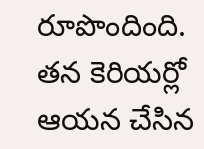రూపొందింది. తన కెరియర్లో ఆయన చేసిన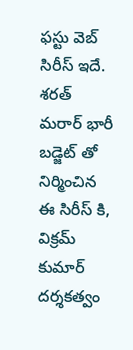ఫస్టు వెబ్ సిరీస్ ఇదే. శరత్ మరార్ భారీ బడ్జెట్ తో నిర్మించిన ఈ సిరీస్ కి, విక్రమ్ కుమార్ దర్శకత్వం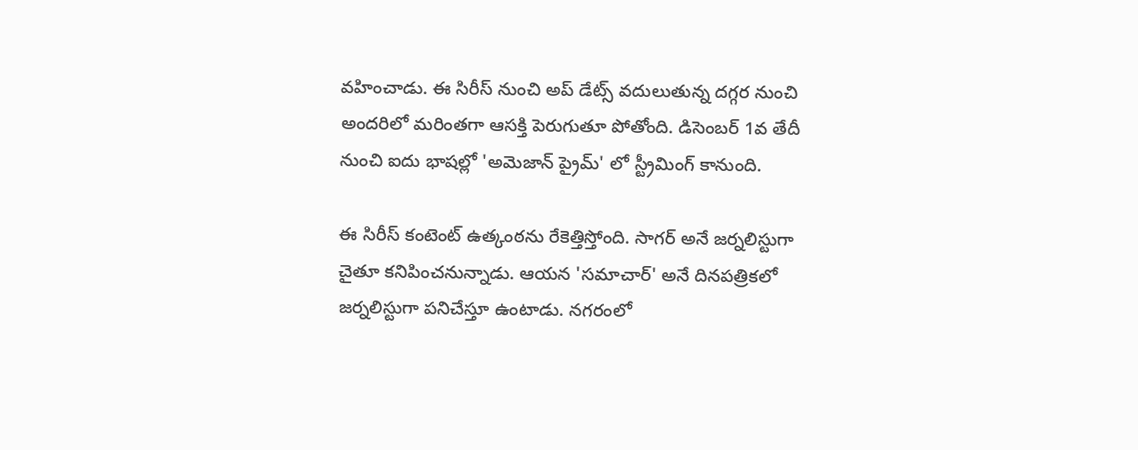వహించాడు. ఈ సిరీస్ నుంచి అప్ డేట్స్ వదులుతున్న దగ్గర నుంచి అందరిలో మరింతగా ఆసక్తి పెరుగుతూ పోతోంది. డిసెంబర్ 1వ తేదీ నుంచి ఐదు భాషల్లో 'అమెజాన్ ప్రైమ్' లో స్ట్రీమింగ్ కానుంది.

ఈ సిరీస్ కంటెంట్ ఉత్కంఠను రేకెత్తిస్తోంది. సాగర్ అనే జర్నలిస్టుగా చైతూ కనిపించనున్నాడు. ఆయన 'సమాచార్' అనే దినపత్రికలో జర్నలిస్టుగా పనిచేస్తూ ఉంటాడు. నగరంలో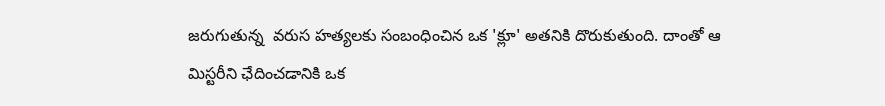జరుగుతున్న  వరుస హత్యలకు సంబంధించిన ఒక 'క్లూ' అతనికి దొరుకుతుంది. దాంతో ఆ మిస్టరీని ఛేదించడానికి ఒక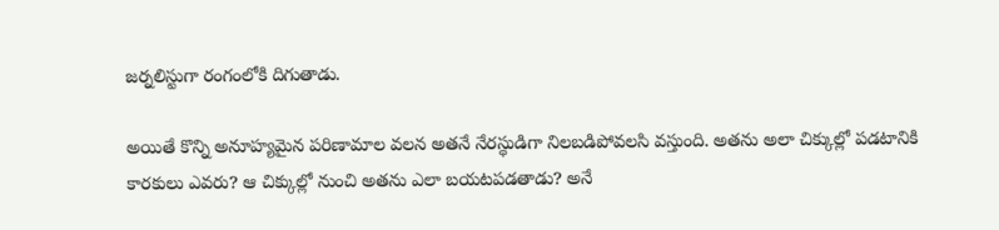జర్నలిస్టుగా రంగంలోకి దిగుతాడు.

అయితే కొన్ని అనూహ్యమైన పరిణామాల వలన అతనే నేరస్థుడిగా నిలబడిపోవలసి వస్తుంది. అతను అలా చిక్కుల్లో పడటానికి కారకులు ఎవరు? ఆ చిక్కుల్లో నుంచి అతను ఎలా బయటపడతాడు? అనే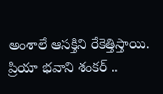అంశాలే ఆసక్తిని రేకెత్తిస్తాయి. ప్రియా భవాని శంకర్ ..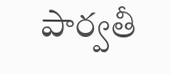పార్వతీ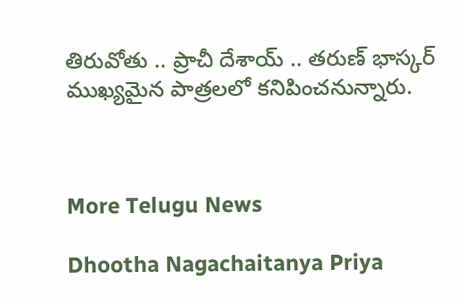తిరువోతు .. ప్రాచీ దేశాయ్ .. తరుణ్ భాస్కర్ ముఖ్యమైన పాత్రలలో కనిపించనున్నారు.



More Telugu News

Dhootha Nagachaitanya Priya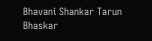Bhavani Shankar Tarun Bhaskar